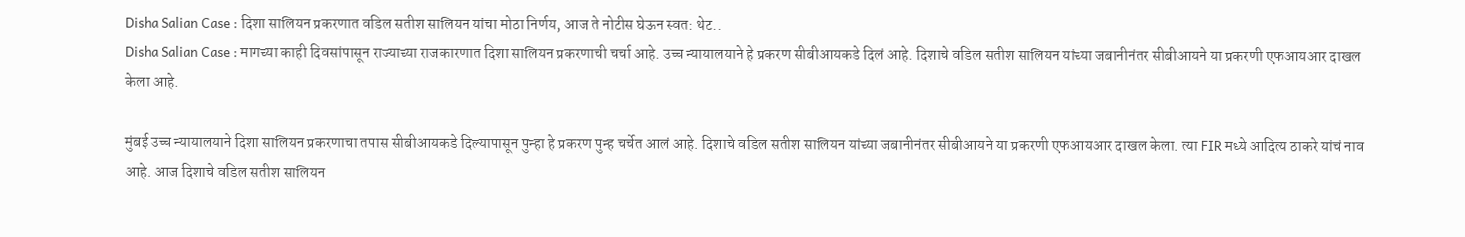Disha Salian Case : दिशा सालियन प्रकरणात वडिल सतीश सालियन यांचा मोठा निर्णय, आज ते नोटीस घेऊन स्वत: थेट..
Disha Salian Case : मागच्या काही दिवसांपासून राज्याच्या राजकारणात दिशा सालियन प्रकरणाची चर्चा आहे. उच्च न्यायालयाने हे प्रकरण सीबीआयकडे दिलं आहे. दिशाचे वडिल सतीश सालियन यांच्या जबानीनंतर सीबीआयने या प्रकरणी एफआयआर दाखल केला आहे.

मुंबई उच्च न्यायालयाने दिशा सालियन प्रकरणाचा तपास सीबीआयकडे दिल्यापासून पुन्हा हे प्रकरण पुन्ह चर्चेत आलं आहे. दिशाचे वडिल सतीश सालियन यांच्या जबानीनंतर सीबीआयने या प्रकरणी एफआयआर दाखल केला. त्या FIR मध्ये आदित्य ठाकरे यांचं नाव आहे. आज दिशाचे वडिल सतीश सालियन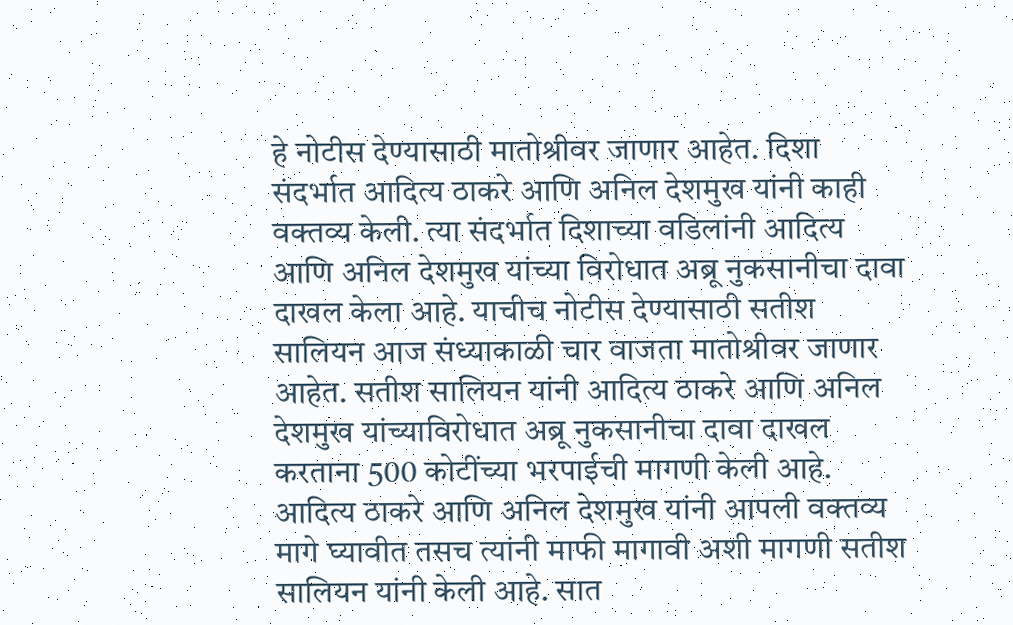हे नोटीस देण्यासाठी मातोश्रीवर जाणार आहेत. दिशा संदर्भात आदित्य ठाकरे आणि अनिल देशमुख यांनी काही वक्तव्य केली. त्या संदर्भात दिशाच्या वडिलांनी आदित्य आणि अनिल देशमुख यांच्या विरोधात अब्रू नुकसानीचा दावा दाखल केला आहे. याचीच नोटीस देण्यासाठी सतीश सालियन आज संध्याकाळी चार वाजता मातोश्रीवर जाणार आहेत. सतीश सालियन यांनी आदित्य ठाकरे आणि अनिल देशमुख यांच्याविरोधात अब्रू नुकसानीचा दावा दाखल करताना 500 कोटींच्या भरपाईची मागणी केली आहे.
आदित्य ठाकरे आणि अनिल देशमुख यांनी आपली वक्तव्य मागे घ्यावीत तसच त्यांनी माफी मागावी अशी मागणी सतीश सालियन यांनी केली आहे. सात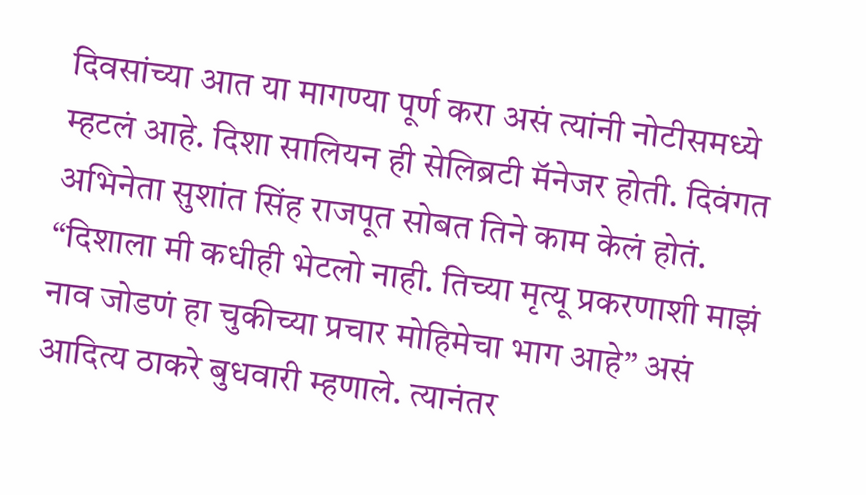दिवसांच्या आत या मागण्या पूर्ण करा असं त्यांनी नोटीसमध्ये म्हटलं आहे. दिशा सालियन ही सेलिब्रटी मॅनेजर होती. दिवंगत अभिनेता सुशांत सिंह राजपूत सोबत तिने काम केलं होतं. “दिशाला मी कधीही भेटलो नाही. तिच्या मृत्यू प्रकरणाशी माझं नाव जोडणं हा चुकीच्या प्रचार मोहिमेचा भाग आहे” असं आदित्य ठाकरे बुधवारी म्हणाले. त्यानंतर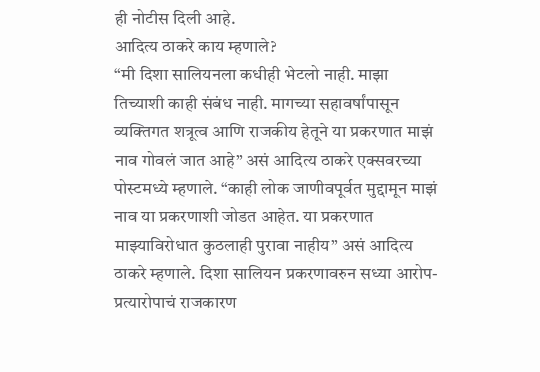ही नोटीस दिली आहे.
आदित्य ठाकरे काय म्हणाले?
“मी दिशा सालियनला कधीही भेटलो नाही. माझा तिच्याशी काही संबंध नाही. मागच्या सहावर्षांपासून व्यक्तिगत शत्रूत्व आणि राजकीय हेतूने या प्रकरणात माझं नाव गोवलं जात आहे” असं आदित्य ठाकरे एक्सवरच्या पोस्टमध्ये म्हणाले. “काही लोक जाणीवपूर्वत मुद्दामून माझं नाव या प्रकरणाशी जोडत आहेत. या प्रकरणात माझ्याविरोधात कुठलाही पुरावा नाहीय” असं आदित्य ठाकरे म्हणाले. दिशा सालियन प्रकरणावरुन सध्या आरोप-प्रत्यारोपाचं राजकारण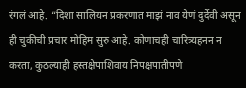रंगलं आहे. “दिशा सालियन प्रकरणात माझं नाव येणं दुर्देवी असून ही चुकीची प्रचार मोहिम सुरु आहे. कोणाचही चारित्र्यहनन न करता, कुठल्याही हस्तक्षेपाशिवाय निपक्षपातीपणे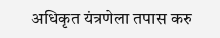अधिकृत यंत्रणेला तपास करु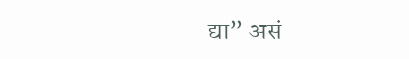द्या” असं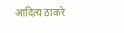आदित्य ठाकरे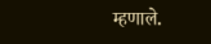म्हणाले.